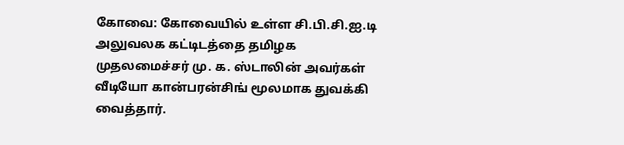கோவை: கோவையில் உள்ள சி.பி.சி.ஐ.டி அலுவலக கட்டிடத்தை தமிழக முதலமைச்சர் மு. க. ஸ்டாலின் அவர்கள் வீடியோ கான்பரன்சிங் மூலமாக துவக்கி வைத்தார்.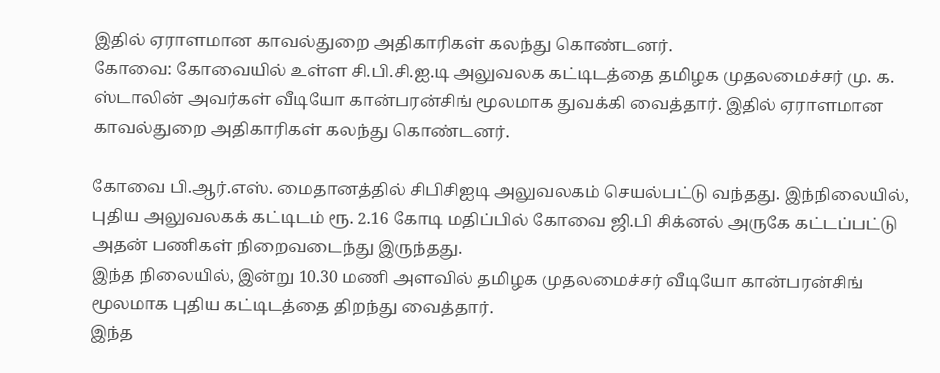இதில் ஏராளமான காவல்துறை அதிகாரிகள் கலந்து கொண்டனர்.
கோவை: கோவையில் உள்ள சி.பி.சி.ஐ.டி அலுவலக கட்டிடத்தை தமிழக முதலமைச்சர் மு. க. ஸ்டாலின் அவர்கள் வீடியோ கான்பரன்சிங் மூலமாக துவக்கி வைத்தார். இதில் ஏராளமான காவல்துறை அதிகாரிகள் கலந்து கொண்டனர்.

கோவை பி.ஆர்.எஸ். மைதானத்தில் சிபிசிஐடி அலுவலகம் செயல்பட்டு வந்தது. இந்நிலையில், புதிய அலுவலகக் கட்டிடம் ரூ. 2.16 கோடி மதிப்பில் கோவை ஜி.பி சிக்னல் அருகே கட்டப்பட்டு அதன் பணிகள் நிறைவடைந்து இருந்தது.
இந்த நிலையில், இன்று 10.30 மணி அளவில் தமிழக முதலமைச்சர் வீடியோ கான்பரன்சிங் மூலமாக புதிய கட்டிடத்தை திறந்து வைத்தார்.
இந்த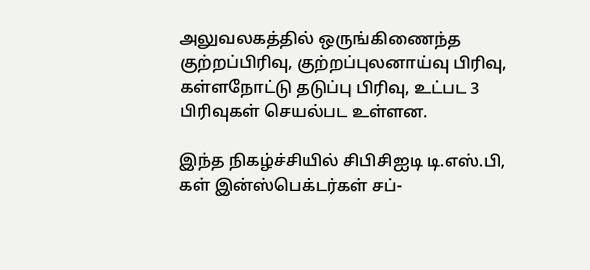அலுவலகத்தில் ஒருங்கிணைந்த குற்றப்பிரிவு, குற்றப்புலனாய்வு பிரிவு, கள்ளநோட்டு தடுப்பு பிரிவு, உட்பட 3 பிரிவுகள் செயல்பட உள்ளன.

இந்த நிகழ்ச்சியில் சிபிசிஐடி டி.எஸ்.பி, கள் இன்ஸ்பெக்டர்கள் சப்-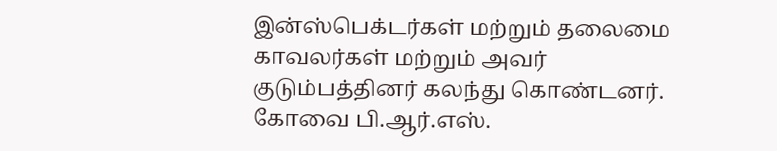இன்ஸ்பெக்டர்கள் மற்றும் தலைமை காவலர்கள் மற்றும் அவர் குடும்பத்தினர் கலந்து கொண்டனர்.
கோவை பி.ஆர்.எஸ்.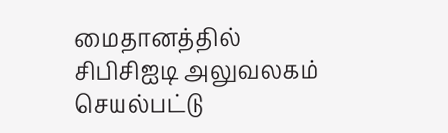மைதானத்தில் சிபிசிஐடி அலுவலகம் செயல்பட்டு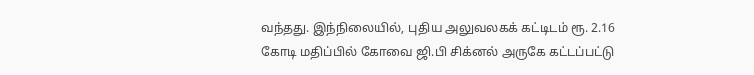வந்தது. இந்நிலையில், புதிய அலுவலகக் கட்டிடம் ரூ. 2.16 கோடி மதிப்பில் கோவை ஜி.பி சிக்னல் அருகே கட்டப்பட்டு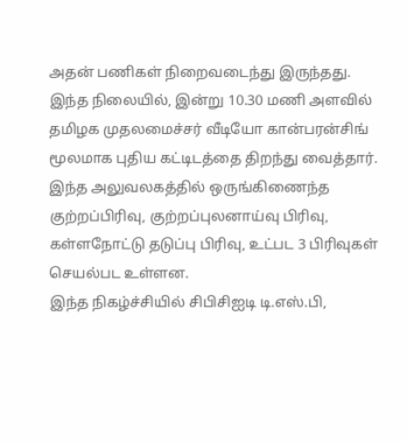அதன் பணிகள் நிறைவடைந்து இருந்தது.
இந்த நிலையில், இன்று 10.30 மணி அளவில் தமிழக முதலமைச்சர் வீடியோ கான்பரன்சிங் மூலமாக புதிய கட்டிடத்தை திறந்து வைத்தார்.
இந்த அலுவலகத்தில் ஒருங்கிணைந்த குற்றப்பிரிவு, குற்றப்புலனாய்வு பிரிவு, கள்ளநோட்டு தடுப்பு பிரிவு, உட்பட 3 பிரிவுகள் செயல்பட உள்ளன.
இந்த நிகழ்ச்சியில் சிபிசிஐடி டி.எஸ்.பி,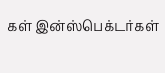கள் இன்ஸ்பெக்டர்கள்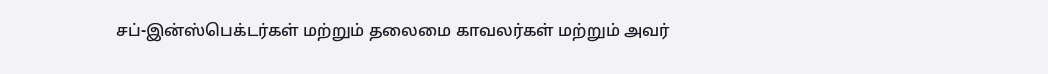சப்-இன்ஸ்பெக்டர்கள் மற்றும் தலைமை காவலர்கள் மற்றும் அவர்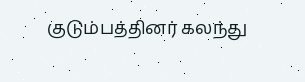குடும்பத்தினர் கலந்து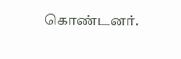கொண்டனர்.